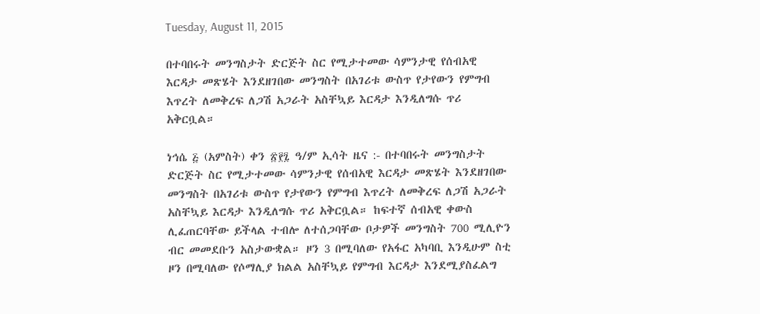Tuesday, August 11, 2015

በተባበሩት መንግስታት ድርጅት ስር የሚታተመው ሳምንታዊ የሰብአዊ እርዳታ መጽሄት እንደዘገበው መንግስት በአገሪቱ ውስጥ የታየውን የምግብ እጥረት ለመቅረፍ ለጋሽ አጋራት አስቸኳይ እርዳታ እንዲለግሱ ጥሪ አቅርቧል።

ነኅሴ ፭ (አምስት) ቀን ፳፻፯ ዓ/ም ኢሳት ዜና :- በተባበሩት መንግስታት ድርጅት ስር የሚታተመው ሳምንታዊ የሰብአዊ እርዳታ መጽሄት እንደዘገበው መንግስት በአገሪቱ ውስጥ የታየውን የምግብ እጥረት ለመቅረፍ ለጋሽ አጋራት አስቸኳይ እርዳታ እንዲለግሱ ጥሪ አቅርቧል። ከፍተኛ ሰብአዊ ቀውስ ሊፈጠርባቸው ይችላል ተብሎ ለተሰጋባቸው ቦታዎች መንግስት 700 ሚሊዮን ብር መመደቡን አስታውቋል። ዞን 3 በሚባለው የአፋር አካባቢ እንዲሁም ስቲ ዞን በሚባለው የሶማሊያ ክልል አስቸኳይ የምግብ እርዳታ እንደሚያስፈልግ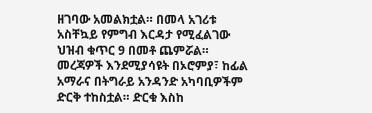ዘገባው አመልክቷል። በመላ አገሪቱ አስቸኳይ የምግብ እርዳታ የሚፈልገው ህዝብ ቁጥር 9 በመቶ ጨምሯል። መረጃዎች እንደሚያሳዩት በኦሮምያ፣ ከፊል አማራና በትግራይ አንዳንድ አካባቢዎችም ድርቅ ተከስቷል። ድርቁ እስከ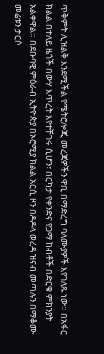ጥቅምት ሊዝልቅ እንደሚችል የሜትሮሎጂ መረጃዎችን ዋቢ በማድረግ ባለሙያዎች እየገለጹ ነው። በአፋር ክልል በተለይ ዜጎች በውሃ እጥረት እየተቸገሩ ሲሆን፣ በርካታ የቀንድና የጋማ ከብቶች በድርቁ ምክንያት አልቀዋል። በደቡባዊ ምዕራብ ኢትዮጵያ በኦሮሚያ ክልል አርሲ ዞን በዶዶላ ወረዳ ዝናብ መጣሉን በማቆሙ መሬቱን ታርሶ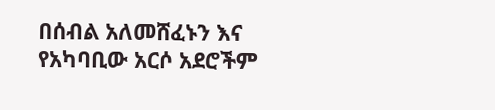በሰብል አለመሸፈኑን እና የአካባቢው አርሶ አደሮችም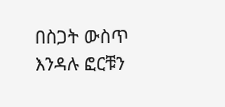በስጋት ውስጥ እንዳሉ ፎርቹን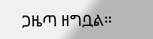ጋዜጣ ዘግቧል።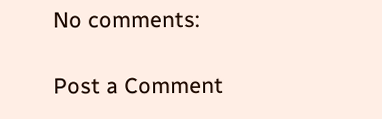No comments:

Post a Comment